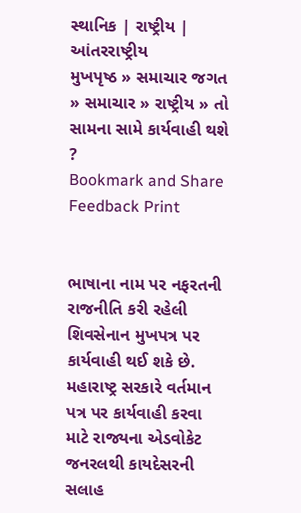સ્થાનિક | રાષ્ટ્રીય | આંતરરાષ્ટ્રીય
મુખપૃષ્ઠ » સમાચાર જગત » સમાચાર » રાષ્ટ્રીય » તો સામના સામે કાર્યવાહી થશે ?
Bookmark and Share Feedback Print


ભાષાના નામ પર નફરતની રાજનીતિ કરી રહેલી શિવસેનાન મુખપત્ર પર કાર્યવાહી થઈ શકે છે. મહારાષ્ટ્ર સરકારે વર્તમાન પત્ર પર કાર્યવાહી કરવા માટે રાજ્યના એડવોકેટ જનરલથી કાયદેસરની સલાહ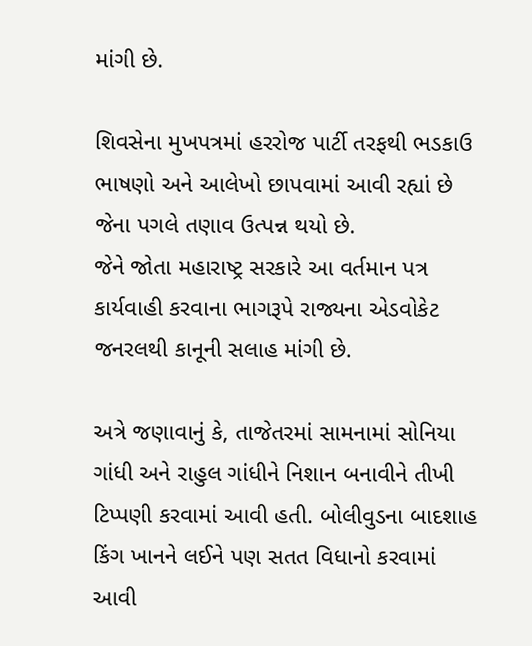માંગી છે.

શિવસેના મુખપત્રમાં હરરોજ પાર્ટી તરફથી ભડકાઉ ભાષણો અને આલેખો છાપવામાં આવી રહ્યાં છે જેના પગલે તણાવ ઉત્પન્ન થયો છે.
જેને જોતા મહારાષ્ટ્ર સરકારે આ વર્તમાન પત્ર કાર્યવાહી કરવાના ભાગરૂપે રાજ્યના એડવોકેટ જનરલથી કાનૂની સલાહ માંગી છે.

અત્રે જણાવાનું કે, તાજેતરમાં સામનામાં સોનિયા ગાંધી અને રાહુલ ગાંધીને નિશાન બનાવીને તીખી ટિપ્પણી કરવામાં આવી હતી. બોલીવુડના બાદશાહ કિંગ ખાનને લઈને પણ સતત વિધાનો કરવામાં આવી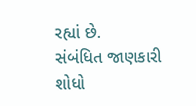રહ્યાં છે.
સંબંધિત જાણકારી શોધો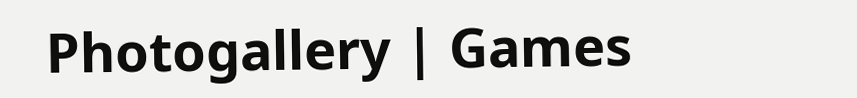Photogallery | Games